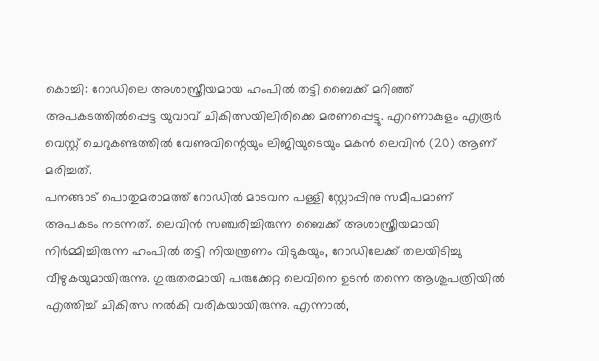കൊച്ചി: റോഡിലെ അശാസ്ത്രീയമായ ഹംപിൽ തട്ടി ബൈക്ക് മറിഞ്ഞ് അപകടത്തിൽപ്പെട്ട യുവാവ് ചികിത്സയിലിരിക്കെ മരണപ്പെട്ടു. എറണാകുളം എരൂർ വെസ്റ്റ് ചെറുകണ്ടത്തിൽ വേണുവിന്റെയും ലിജിയുടെയും മകൻ ലെവിൻ (20) ആണ് മരിച്ചത്.
പനങ്ങാട് പൊതുമരാമത്ത് റോഡിൽ മാടവന പള്ളി സ്റ്റോപ്പിനു സമീപമാണ് അപകടം നടന്നത്. ലെവിൻ സഞ്ചരിച്ചിരുന്ന ബൈക്ക് അശാസ്ത്രീയമായി നിർമ്മിച്ചിരുന്ന ഹംപിൽ തട്ടി നിയന്ത്രണം വിടുകയും, റോഡിലേക്ക് തലയിടിച്ചു വീഴുകയുമായിരുന്നു. ഗുരുതരമായി പരുക്കേറ്റ ലെവിനെ ഉടൻ തന്നെ ആശുപത്രിയിൽ എത്തിച്ച് ചികിത്സ നൽകി വരികയായിരുന്നു. എന്നാൽ,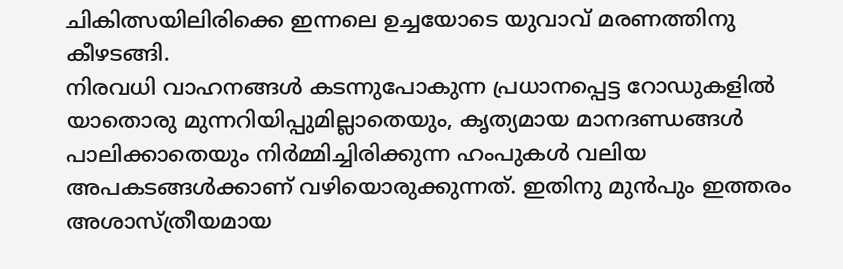ചികിത്സയിലിരിക്കെ ഇന്നലെ ഉച്ചയോടെ യുവാവ് മരണത്തിനു കീഴടങ്ങി.
നിരവധി വാഹനങ്ങൾ കടന്നുപോകുന്ന പ്രധാനപ്പെട്ട റോഡുകളിൽ യാതൊരു മുന്നറിയിപ്പുമില്ലാതെയും, കൃത്യമായ മാനദണ്ഡങ്ങൾ പാലിക്കാതെയും നിർമ്മിച്ചിരിക്കുന്ന ഹംപുകൾ വലിയ അപകടങ്ങൾക്കാണ് വഴിയൊരുക്കുന്നത്. ഇതിനു മുൻപും ഇത്തരം അശാസ്ത്രീയമായ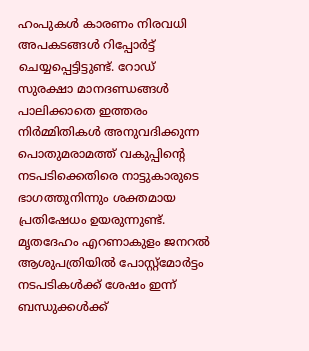ഹംപുകൾ കാരണം നിരവധി അപകടങ്ങൾ റിപ്പോർട്ട് ചെയ്യപ്പെട്ടിട്ടുണ്ട്. റോഡ് സുരക്ഷാ മാനദണ്ഡങ്ങൾ പാലിക്കാതെ ഇത്തരം നിർമ്മിതികൾ അനുവദിക്കുന്ന പൊതുമരാമത്ത് വകുപ്പിന്റെ നടപടിക്കെതിരെ നാട്ടുകാരുടെ ഭാഗത്തുനിന്നും ശക്തമായ പ്രതിഷേധം ഉയരുന്നുണ്ട്.
മൃതദേഹം എറണാകുളം ജനറൽ ആശുപത്രിയിൽ പോസ്റ്റ്മോർട്ടം നടപടികൾക്ക് ശേഷം ഇന്ന് ബന്ധുക്കൾക്ക്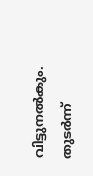വിട്ടുനൽകും. തുടർന്ന്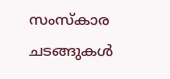സംസ്കാര ചടങ്ങുകൾ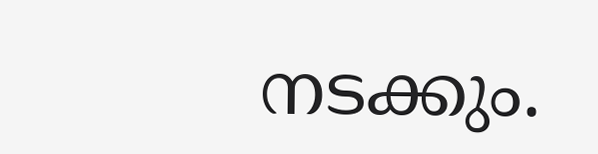നടക്കും.